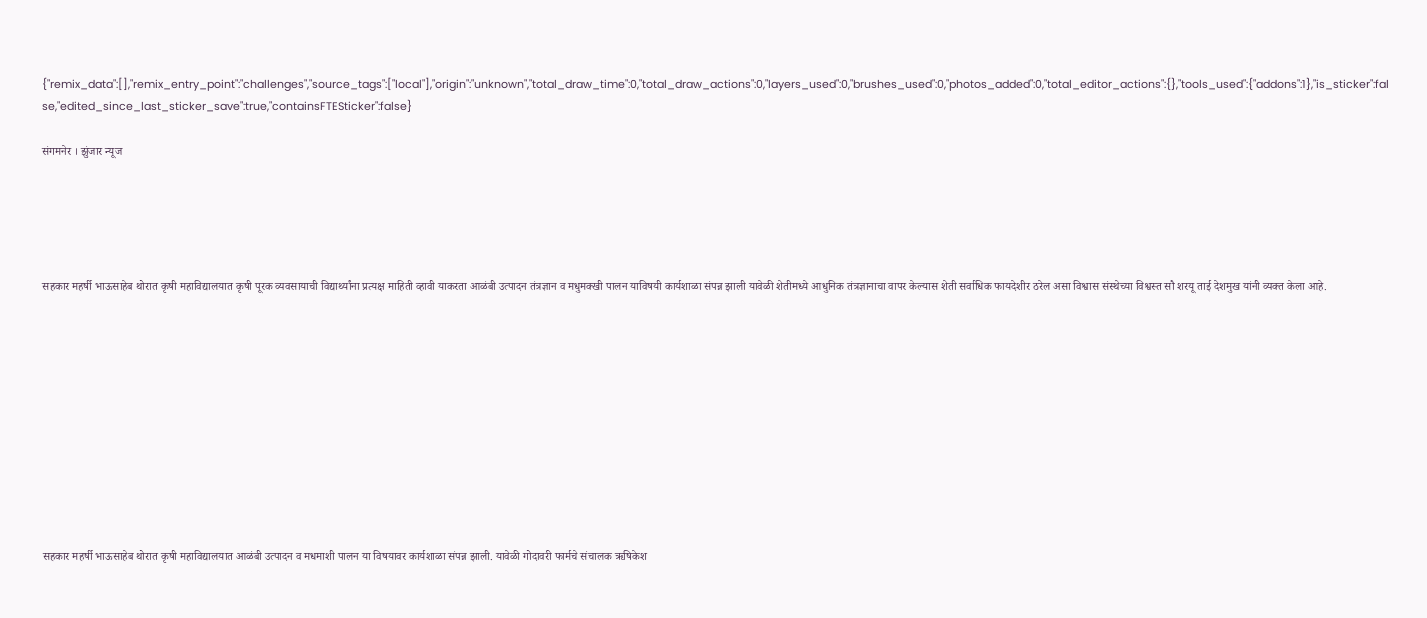{"remix_data":[],"remix_entry_point":"challenges","source_tags":["local"],"origin":"unknown","total_draw_time":0,"total_draw_actions":0,"layers_used":0,"brushes_used":0,"photos_added":0,"total_editor_actions":{},"tools_used":{"addons":1},"is_sticker":false,"edited_since_last_sticker_save":true,"containsFTESticker":false}

संगमनेर । झुंजार न्यूज





सहकार महर्षी भाऊसाहेब थोरात कृषी महाविद्यालयात कृषी पूरक व्यवसायाची विद्यार्थ्यांना प्रत्यक्ष माहिती व्हावी याकरता आळंबी उत्पादन तंत्रज्ञान व मधुमक्खी पालन याविषयी कार्यशाळा संपन्न झाली यावेळी शेतीमध्ये आधुनिक तंत्रज्ञानाचा वापर केल्यास शेती सर्वाधिक फायदेशीर ठरेल असा विश्वास संस्थेच्या विश्वस्त सौ शरयू ताई देशमुख यांनी व्यक्त केला आहे.











सहकार महर्षी भाऊसाहेब थोरात कृषी महाविद्यालयात आळंबी उत्पादन व मधमाशी पालन या विषयावर कार्यशाळा संपन्न झाली. यावेळी गोदावरी फार्मचे संचालक ऋषिकेश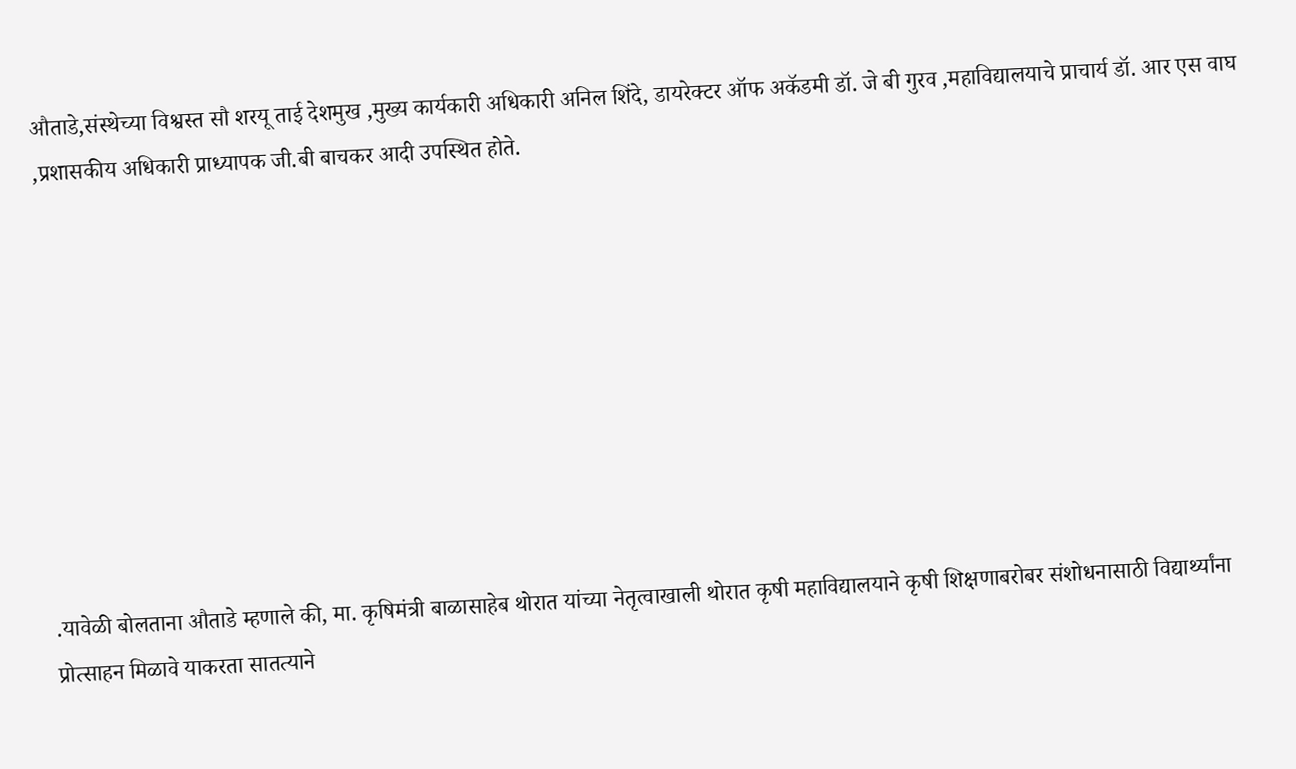औताडे,संस्थेच्या विश्वस्त सौ शरयू ताई देशमुख ,मुख्य कार्यकारी अधिकारी अनिल शिंदे, डायरेक्टर ऑफ अकॅडमी डॉ. जे बी गुरव ,महाविद्यालयाचे प्राचार्य डॉ. आर एस वाघ ,प्रशासकीय अधिकारी प्राध्यापक जी.बी बाचकर आदी उपस्थित होते.









.यावेळी बोलताना औताडे म्हणाले की, मा. कृषिमंत्री बाळासाहेब थोरात यांच्या नेतृत्वाखाली थोरात कृषी महाविद्यालयाने कृषी शिक्षणाबरोबर संशोधनासाठी विद्यार्थ्यांना प्रोत्साहन मिळावे याकरता सातत्याने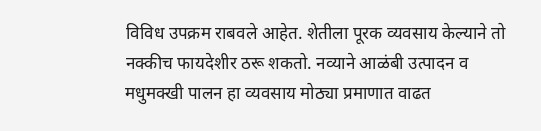विविध उपक्रम राबवले आहेत. शेतीला पूरक व्यवसाय केल्याने तो नक्कीच फायदेशीर ठरू शकतो. नव्याने आळंबी उत्पादन व मधुमक्खी पालन हा व्यवसाय मोठ्या प्रमाणात वाढत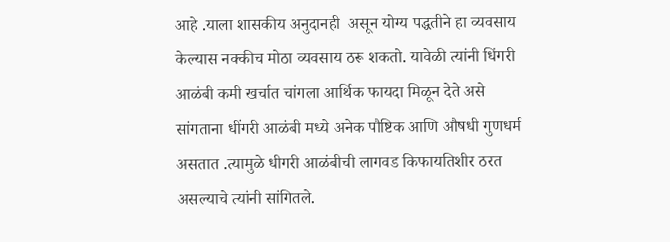आहे .याला शासकीय अनुदानही  असून योग्य पद्धतीने हा व्यवसाय केल्यास नक्कीच मोठा व्यवसाय ठरू शकतो. यावेळी त्यांनी धिंगरी आळंबी कमी खर्चात चांगला आर्थिक फायदा मिळून देते असे सांगताना धींगरी आळंबी मध्ये अनेक पौष्टिक आणि औषधी गुणधर्म असतात .त्यामुळे धीगरी आळंबीची लागवड किफायतिशीर ठरत असल्याचे त्यांनी सांगितले.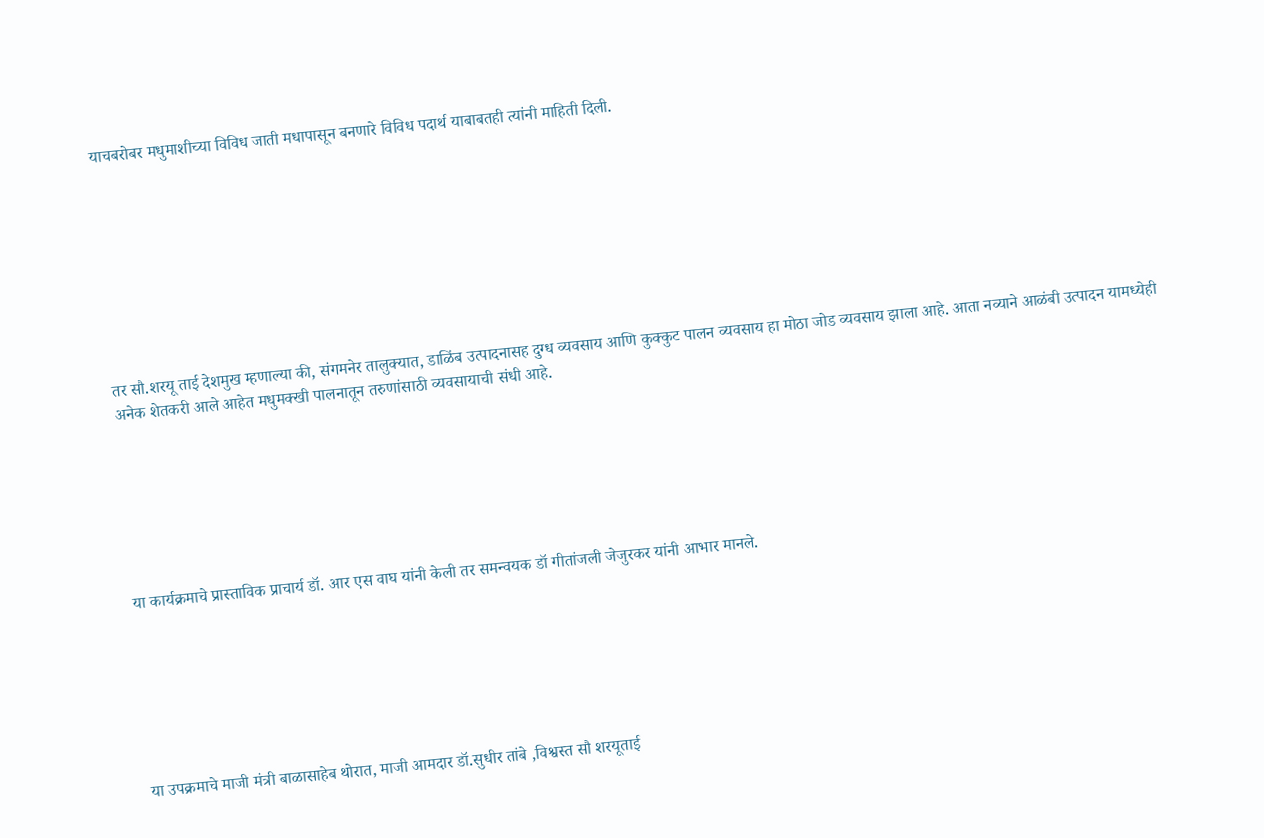याचबरोबर मधुमाशीच्या विविध जाती मधापासून बनणारे विविध पदार्थ याबाबतही त्यांनी माहिती दिली.









तर सौ.शरयू ताई देशमुख म्हणाल्या की, संगमनेर तालुक्यात, डाळिंब उत्पादनासह दुग्ध व्यवसाय आणि कुक्कुट पालन व्यवसाय हा मोठा जोड व्यवसाय झाला आहे. आता नव्याने आळंबी उत्पादन यामध्येही अनेक शेतकरी आले आहेत मधुमक्खी पालनातून तरुणांसाठी व्यवसायाची संधी आहे.







या कार्यक्रमाचे प्रास्ताविक प्राचार्य डॉ. आर एस वाघ यांनी केली तर समन्वयक डॉ गीतांजली जेजुरकर यांनी आभार मानले.







या उपक्रमाचे माजी मंत्री बाळासाहेब थोरात, माजी आमदार डॉ.सुधीर तांबे ,विश्वस्त सौ शरयूताई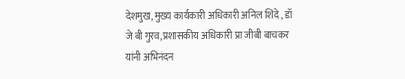देशमुख, मुख्य कार्यकारी अधिकारी अनिल शिंदे , डॉ जे बी गुरव,प्रशासकीय अधिकारी प्रा जीबी बाचकर यांनी अभिनंदन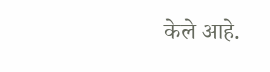केले आहे.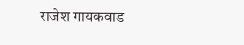राजेश गायकवाड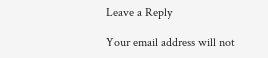Leave a Reply

Your email address will not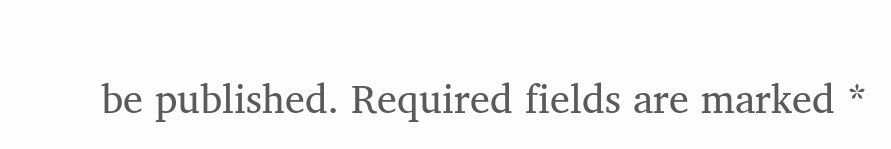be published. Required fields are marked *